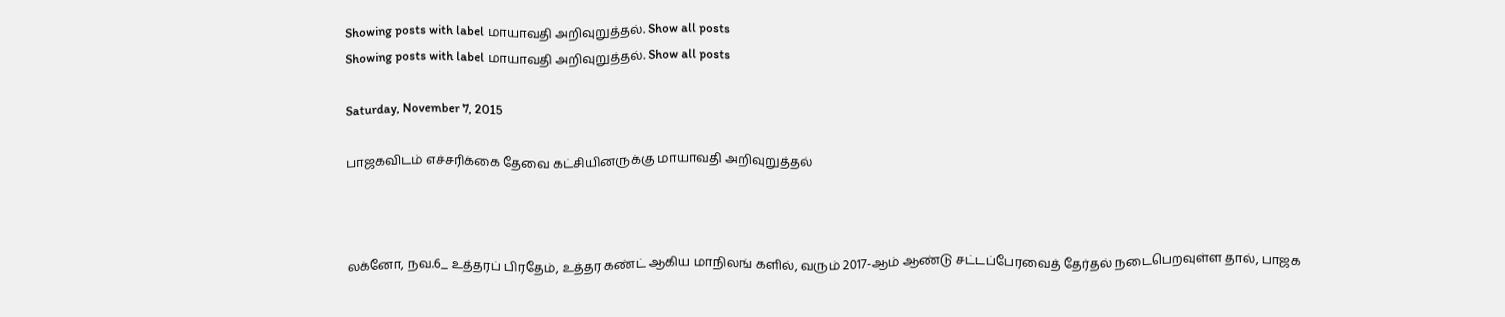Showing posts with label மாயாவதி அறிவுறுத்தல். Show all posts
Showing posts with label மாயாவதி அறிவுறுத்தல். Show all posts

Saturday, November 7, 2015

பாஜகவிடம் எச்சரிக்கை தேவை கட்சியினருக்கு மாயாவதி அறிவுறுத்தல்



லக்னோ, நவ.6_ உத்தரப் பிரதேம், உத்தர கண்ட் ஆகிய மாநிலங் களில், வரும் 2017-ஆம் ஆண்டு சட்டப்பேரவைத் தேர்தல் நடைபெறவுள்ள தால், பாஜக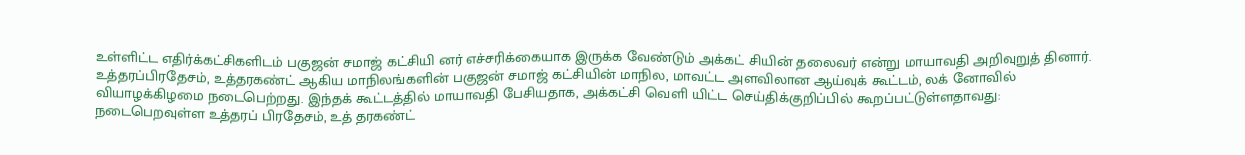உள்ளிட்ட எதிர்க்கட்சிகளிடம் பகுஜன் சமாஜ் கட்சியி னர் எச்சரிக்கையாக இருக்க வேண்டும் அக்கட் சியின் தலைவர் என்று மாயாவதி அறிவுறுத் தினார்.
உத்தரப்பிரதேசம், உத்தரகண்ட் ஆகிய மாநிலங்களின் பகுஜன் சமாஜ் கட்சியின் மாநில, மாவட்ட அளவிலான ஆய்வுக் கூட்டம், லக் னோவில் வியாழக்கிழமை நடைபெற்றது. இந்தக் கூட்டத்தில் மாயாவதி பேசியதாக, அக்கட்சி வெளி யிட்ட செய்திக்குறிப்பில் கூறப்பட்டுள்ளதாவது:
நடைபெறவுள்ள உத்தரப் பிரதேசம், உத் தரகண்ட்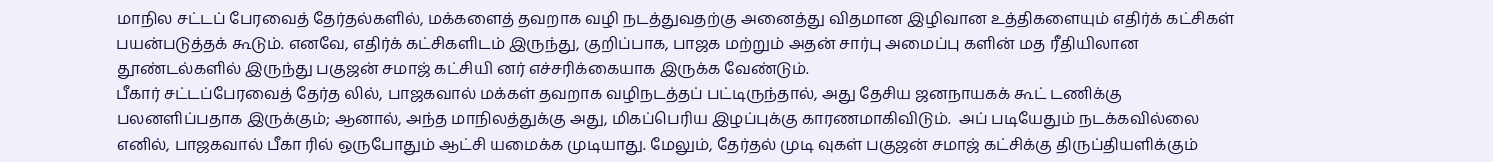மாநில சட்டப் பேரவைத் தேர்தல்களில், மக்களைத் தவறாக வழி நடத்துவதற்கு அனைத்து விதமான இழிவான உத்திகளையும் எதிர்க் கட்சிகள் பயன்படுத்தக் கூடும். எனவே, எதிர்க் கட்சிகளிடம் இருந்து, குறிப்பாக, பாஜக மற்றும் அதன் சார்பு அமைப்பு களின் மத ரீதியிலான தூண்டல்களில் இருந்து பகுஜன் சமாஜ் கட்சியி னர் எச்சரிக்கையாக இருக்க வேண்டும்.
பீகார் சட்டப்பேரவைத் தேர்த லில், பாஜகவால் மக்கள் தவறாக வழிநடத்தப் பட்டிருந்தால், அது தேசிய ஜனநாயகக் கூட் டணிக்கு பலனளிப்பதாக இருக்கும்; ஆனால், அந்த மாநிலத்துக்கு அது, மிகப்பெரிய இழப்புக்கு காரணமாகிவிடும்.  அப் படியேதும் நடக்கவில்லை எனில், பாஜகவால் பீகா ரில் ஒருபோதும் ஆட்சி யமைக்க முடியாது. மேலும், தேர்தல் முடி வுகள் பகுஜன் சமாஜ் கட்சிக்கு திருப்தியளிக்கும்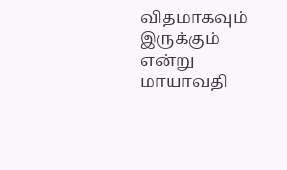விதமாகவும் இருக்கும் என்று மாயாவதி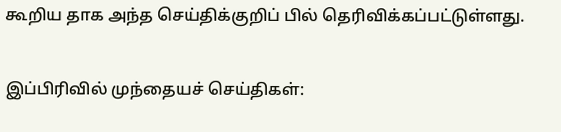கூறிய தாக அந்த செய்திக்குறிப் பில் தெரிவிக்கப்பட்டுள்ளது.

இப்பிரிவில் முந்தையச் செய்திகள்: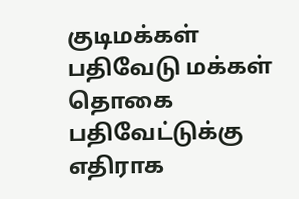குடிமக்கள் பதிவேடு மக்கள் தொகை பதிவேட்டுக்கு எதிராக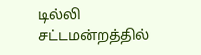டில்லி சட்டமன்றத்தில்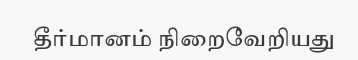தீர்மானம் நிறைவேறியது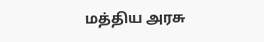மத்திய அரசு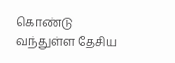கொண்டு வந்துள்ள தேசிய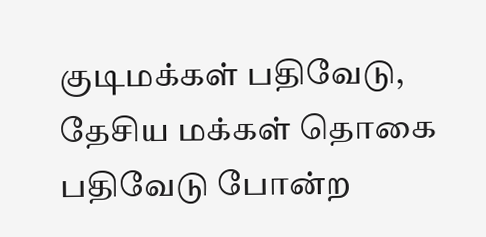குடிமக்கள் பதிவேடு, தேசிய மக்கள் தொகை பதிவேடு போன்ற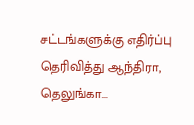சட்டங்களுக்கு எதிர்ப்பு தெரிவித்து ஆந்திரா, தெலுங்கா...